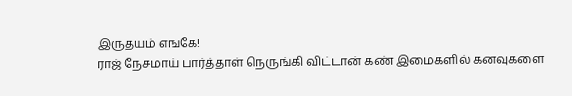இருதயம் எஙகே!
ராஜ் நேசமாய் பார்த்தாள் நெருங்கி விட்டான் கண் இமைகளில் கனவுகளை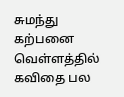சுமந்து கற்பனை வெள்ளத்தில் கவிதை பல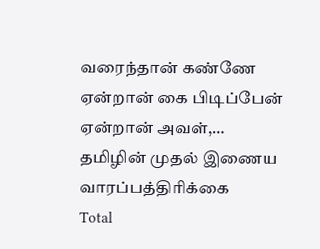வரைந்தான் கண்ணே ஏன்றான் கை பிடிப்பேன் ஏன்றான் அவள்,…
தமிழின் முதல் இணைய வாரப்பத்திரிக்கை
Total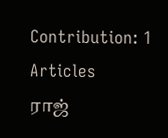Contribution: 1 Articles
ராஜ்